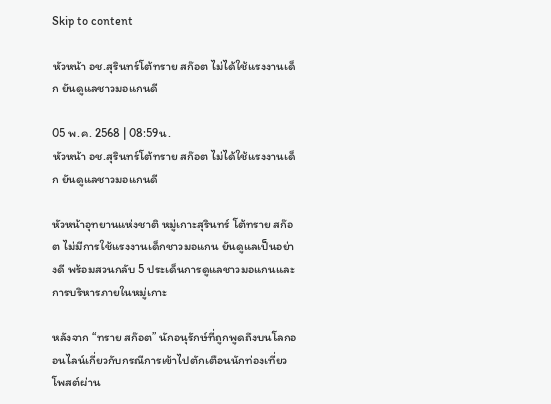Skip to content

หัวหน้า อช.สุรินทร์โต้ทราย สก๊อต ไม่ได้ใช้แรงงานเด็ก ยันดูแลชาวมอแกนดี

05 พ.ค. 2568 | 08:59น.
หัวหน้า อช.สุรินทร์โต้ทราย สก๊อต ไม่ได้ใช้แรงงานเด็ก ยันดูแลชาวมอแกนดี

หัวหน้าอุทยานแห่งชาติ หมู่เกาะสุรินทร์ โต้ทราย สก๊อต ไม่มีการใช้แรงงานเด็กชาวมอแกน ยันดูแลเป็นอย่างดี พร้อมสวนกลับ 5 ประเด็นการดูแลชาวมอแกนและการบริหารภายในหมู่เกาะ

หลังจาก “ทราย สก๊อต” นักอนุรักษ์ที่ถูกพูดถึงบนโลกออนไลน์เกี่ยวกับกรณีการเข้าไปตักเตือนนักท่องเที่ยว โพสต์ผ่าน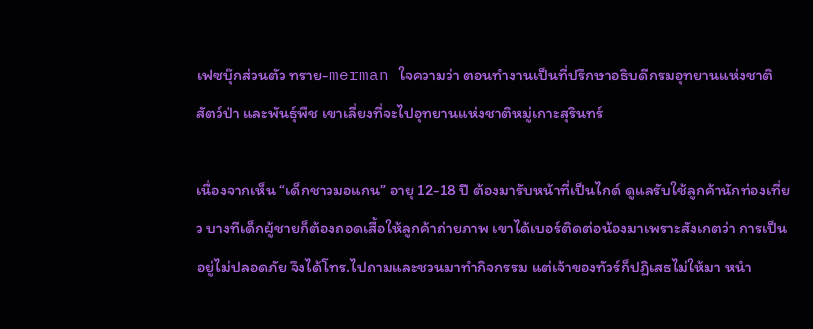เฟซบุ๊กส่วนตัว ทราย-merman ใจความว่า ตอนทำงานเป็นที่ปรึกษาอธิบดีกรมอุทยานแห่งชาติ สัตว์ป่า และพันธุ์พืช เขาเลี่ยงที่จะไปอุทยานแห่งชาติหมู่เกาะสุรินทร์

เนื่องจากเห็น “เด็กชาวมอแกน” อายุ 12-18 ปี ต้องมารับหน้าที่เป็นไกด์ ดูแลรับใช้ลูกค้านักท่องเที่ยว บางทีเด็กผู้ชายก็ต้องถอดเสื้อให้ลูกค้าถ่ายภาพ เขาได้เบอร์ติดต่อน้องมาเพราะสังเกตว่า การเป็นอยู่ไม่ปลอดภัย จึงได้โทร.ไปถามและชวนมาทำกิจกรรม แต่เจ้าของทัวร์ก็ปฏิเสธไม่ให้มา หนำ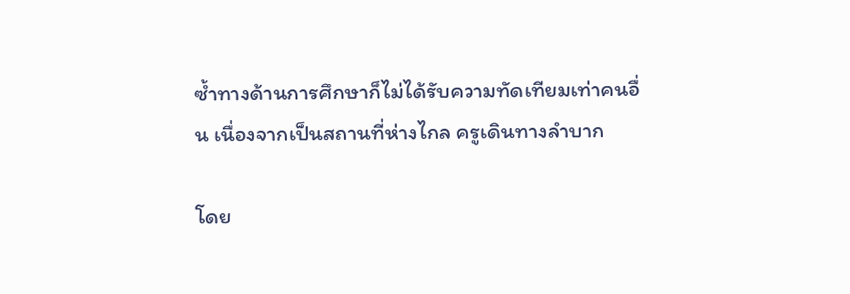ซ้ำทางด้านการศึกษาก็ไม่ได้รับความทัดเทียมเท่าคนอื่น เนื่องจากเป็นสถานที่ห่างไกล ครูเดินทางลำบาก

โดย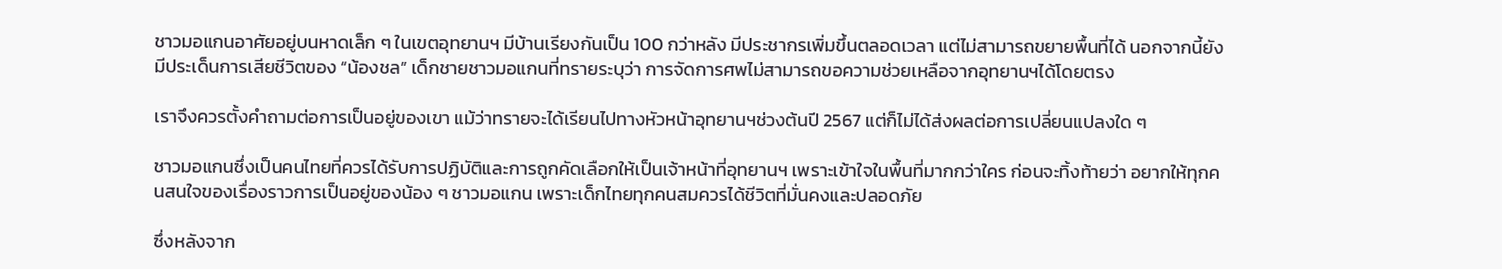ชาวมอแกนอาศัยอยู่บนหาดเล็ก ๆ ในเขตอุทยานฯ มีบ้านเรียงกันเป็น 100 กว่าหลัง มีประชากรเพิ่มขึ้นตลอดเวลา แต่ไม่สามารถขยายพื้นที่ได้ นอกจากนี้ยังมีประเด็นการเสียชีวิตของ “น้องชล” เด็กชายชาวมอแกนที่ทรายระบุว่า การจัดการศพไม่สามารถขอความช่วยเหลือจากอุทยานฯได้โดยตรง

เราจึงควรตั้งคำถามต่อการเป็นอยู่ของเขา แม้ว่าทรายจะได้เรียนไปทางหัวหน้าอุทยานฯช่วงต้นปี 2567 แต่ก็ไม่ได้ส่งผลต่อการเปลี่ยนแปลงใด ๆ

ชาวมอแกนซึ่งเป็นคนไทยที่ควรได้รับการปฏิบัติและการถูกคัดเลือกให้เป็นเจ้าหน้าที่อุทยานฯ เพราะเข้าใจในพื้นที่มากกว่าใคร ก่อนจะทิ้งท้ายว่า อยากให้ทุกคนสนใจของเรื่องราวการเป็นอยู่ของน้อง ๆ ชาวมอแกน เพราะเด็กไทยทุกคนสมควรได้ชีวิตที่มั่นคงและปลอดภัย

ซึ่งหลังจาก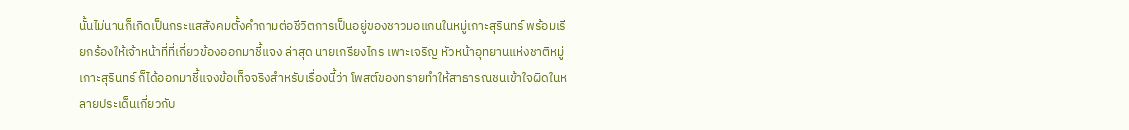นั้นไม่นานก็เกิดเป็นกระแสสังคมตั้งคำถามต่อชีวิตการเป็นอยู่ของชาวมอแกนในหมู่เกาะสุรินทร์ พร้อมเรียกร้องให้เจ้าหน้าที่ที่เกี่ยวข้องออกมาชี้แจง ล่าสุด นายเกรียงไกร เพาะเจริญ หัวหน้าอุทยานแห่งชาติหมู่เกาะสุรินทร์ ก็ได้ออกมาชี้แจงข้อเท็จจริงสำหรับเรื่องนี้ว่า โพสต์ของทรายทำให้สาธารณชนเข้าใจผิดในหลายประเด็นเกี่ยวกับ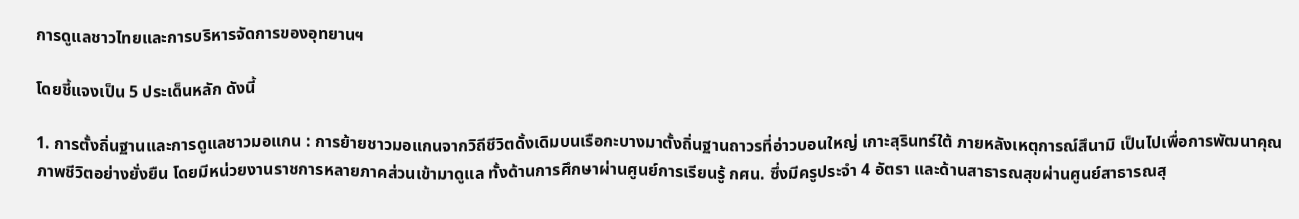การดูแลชาวไทยและการบริหารจัดการของอุทยานฯ

โดยชี้แจงเป็น 5 ประเด็นหลัก ดังนี้

1. การตั้งถิ่นฐานและการดูแลชาวมอแกน : การย้ายชาวมอแกนจากวิถีชีวิตดั้งเดิมบนเรือกะบางมาตั้งถิ่นฐานถาวรที่อ่าวบอนใหญ่ เกาะสุรินทร์ใต้ ภายหลังเหตุการณ์สึนามิ เป็นไปเพื่อการพัฒนาคุณภาพชีวิตอย่างยั่งยืน โดยมีหน่วยงานราชการหลายภาคส่วนเข้ามาดูแล ทั้งด้านการศึกษาผ่านศูนย์การเรียนรู้ กศน. ซึ่งมีครูประจำ 4 อัตรา และด้านสาธารณสุขผ่านศูนย์สาธารณสุ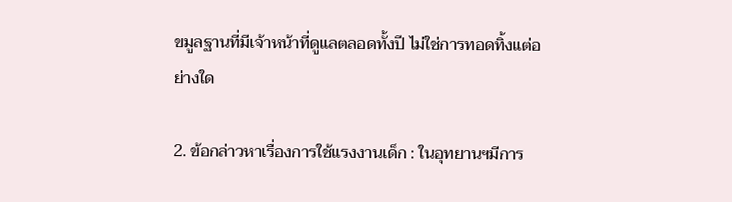ขมูลฐานที่มีเจ้าหน้าที่ดูแลตลอดทั้งปี ไม่ใช่การทอดทิ้งแต่อย่างใด

2. ข้อกล่าวหาเรื่องการใช้แรงงานเด็ก : ในอุทยานฯมีการ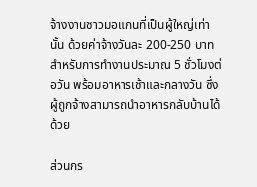จ้างงานชาวมอแกนที่เป็นผู้ใหญ่เท่านั้น ด้วยค่าจ้างวันละ 200-250 บาท สำหรับการทำงานประมาณ 5 ชั่วโมงต่อวัน พร้อมอาหารเช้าและกลางวัน ซึ่งผู้ถูกจ้างสามารถนำอาหารกลับบ้านได้ด้วย

ส่วนกร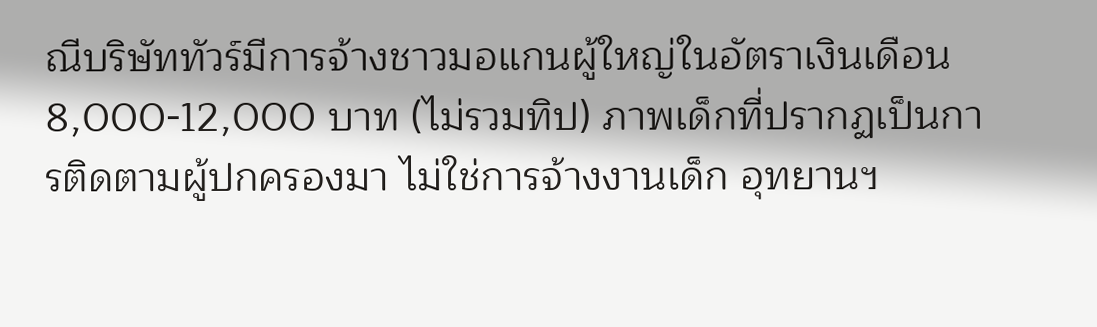ณีบริษัททัวร์มีการจ้างชาวมอแกนผู้ใหญ่ในอัตราเงินเดือน 8,000-12,000 บาท (ไม่รวมทิป) ภาพเด็กที่ปรากฏเป็นการติดตามผู้ปกครองมา ไม่ใช่การจ้างงานเด็ก อุทยานฯ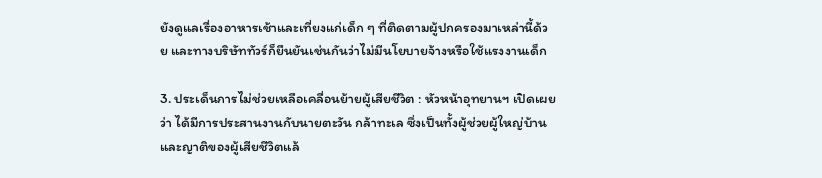ยังดูแลเรื่องอาหารเช้าและเที่ยงแก่เด็ก ๆ ที่ติดตามผู้ปกครองมาเหล่านี้ด้วย และทางบริษัททัวร์ก็ยืนยันเช่นกันว่าไม่มีนโยบายจ้างหรือใช้แรงงานเด็ก

3. ประเด็นการไม่ช่วยเหลือเคลื่อนย้ายผู้เสียชีวิต : หัวหน้าอุทยานฯ เปิดเผยว่า ได้มีการประสานงานกับนายตะวัน กล้าทะเล ซึ่งเป็นทั้งผู้ช่วยผู้ใหญ่บ้านและญาติของผู้เสียชีวิตแล้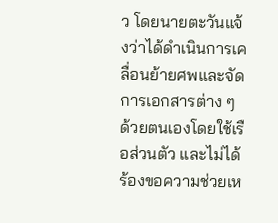ว โดยนายตะวันแจ้งว่าได้ดำเนินการเคลื่อนย้ายศพและจัดการเอกสารต่าง ๆ ด้วยตนเองโดยใช้เรือส่วนตัว และไม่ได้ร้องขอความช่วยเห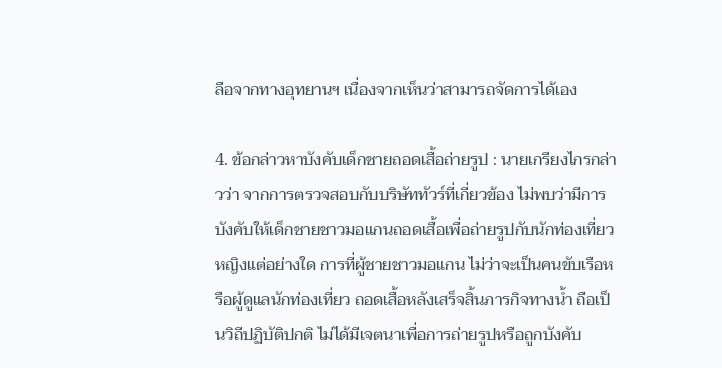ลือจากทางอุทยานฯ เนื่องจากเห็นว่าสามารถจัดการได้เอง

4. ข้อกล่าวหาบังคับเด็กชายถอดเสื้อถ่ายรูป : นายเกรียงไกรกล่าวว่า จากการตรวจสอบกับบริษัททัวร์ที่เกี่ยวข้อง ไม่พบว่ามีการบังคับให้เด็กชายชาวมอแกนถอดเสื้อเพื่อถ่ายรูปกับนักท่องเที่ยวหญิงแต่อย่างใด การที่ผู้ชายชาวมอแกน ไม่ว่าจะเป็นคนขับเรือหรือผู้ดูแลนักท่องเที่ยว ถอดเสื้อหลังเสร็จสิ้นภารกิจทางน้ำ ถือเป็นวิถีปฏิบัติปกติ ไม่ได้มีเจตนาเพื่อการถ่ายรูปหรือถูกบังคับ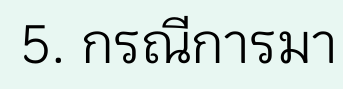5. กรณีการมา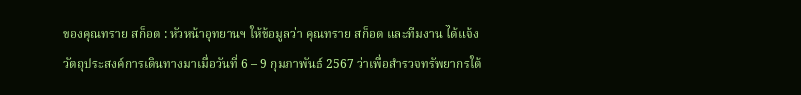ของคุณทราย สก็อต : หัวหน้าอุทยานฯ ให้ข้อมูลว่า คุณทราย สก็อต และทีมงาน ได้แจ้งวัตถุประสงค์การเดินทางมาเมื่อวันที่ 6 – 9 กุมภาพันธ์ 2567 ว่าเพื่อสำรวจทรัพยากรใต้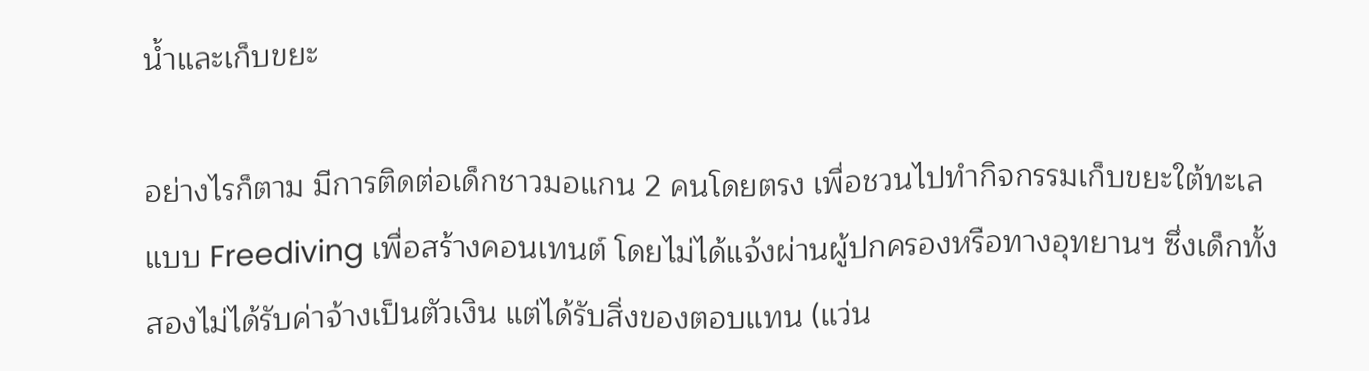น้ำและเก็บขยะ

อย่างไรก็ตาม มีการติดต่อเด็กชาวมอแกน 2 คนโดยตรง เพื่อชวนไปทำกิจกรรมเก็บขยะใต้ทะเลแบบ Freediving เพื่อสร้างคอนเทนต์ โดยไม่ได้แจ้งผ่านผู้ปกครองหรือทางอุทยานฯ ซึ่งเด็กทั้งสองไม่ได้รับค่าจ้างเป็นตัวเงิน แต่ได้รับสิ่งของตอบแทน (แว่น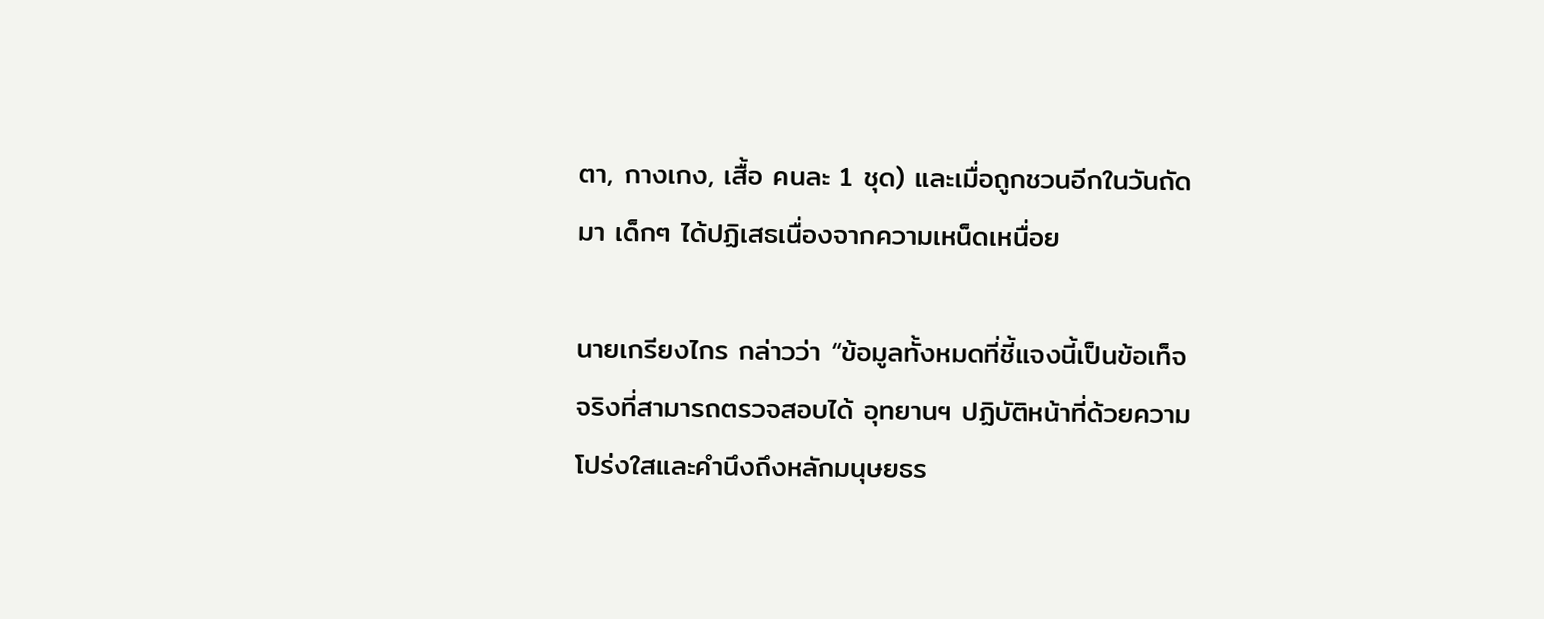ตา, กางเกง, เสื้อ คนละ 1 ชุด) และเมื่อถูกชวนอีกในวันถัดมา เด็กๆ ได้ปฏิเสธเนื่องจากความเหน็ดเหนื่อย

นายเกรียงไกร กล่าวว่า “ข้อมูลทั้งหมดที่ชี้แจงนี้เป็นข้อเท็จจริงที่สามารถตรวจสอบได้ อุทยานฯ ปฏิบัติหน้าที่ด้วยความโปร่งใสและคำนึงถึงหลักมนุษยธร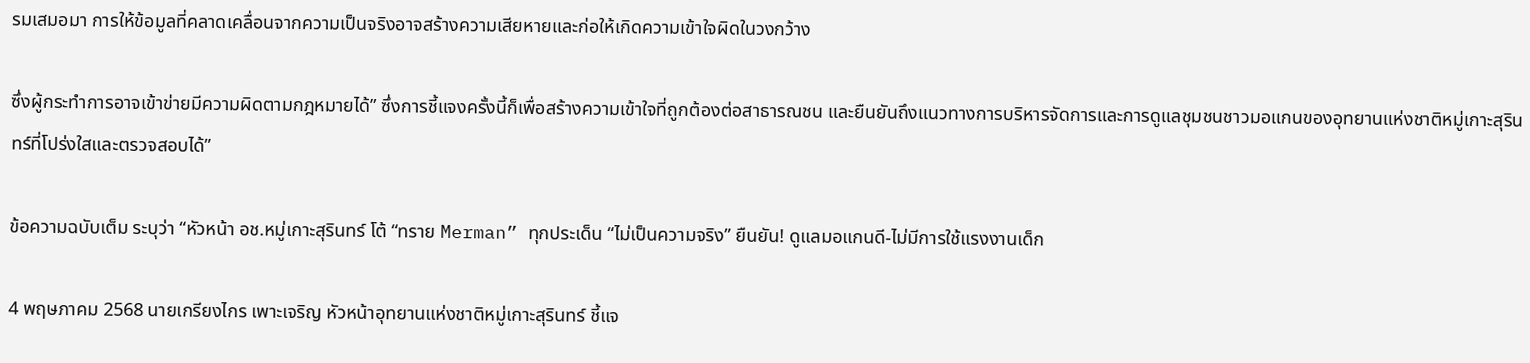รมเสมอมา การให้ข้อมูลที่คลาดเคลื่อนจากความเป็นจริงอาจสร้างความเสียหายและก่อให้เกิดความเข้าใจผิดในวงกว้าง

ซึ่งผู้กระทำการอาจเข้าข่ายมีความผิดตามกฎหมายได้” ซึ่งการชี้แจงครั้งนี้ก็เพื่อสร้างความเข้าใจที่ถูกต้องต่อสาธารณชน และยืนยันถึงแนวทางการบริหารจัดการและการดูแลชุมชนชาวมอแกนของอุทยานแห่งชาติหมู่เกาะสุรินทร์ที่โปร่งใสและตรวจสอบได้”

ข้อความฉบับเต็ม ระบุว่า “หัวหน้า อช.หมู่เกาะสุรินทร์ โต้ “ทราย Merman” ทุกประเด็น “ไม่เป็นความจริง” ยืนยัน! ดูแลมอแกนดี-ไม่มีการใช้แรงงานเด็ก

4 พฤษภาคม 2568 นายเกรียงไกร เพาะเจริญ หัวหน้าอุทยานแห่งชาติหมู่เกาะสุรินทร์ ชี้แจ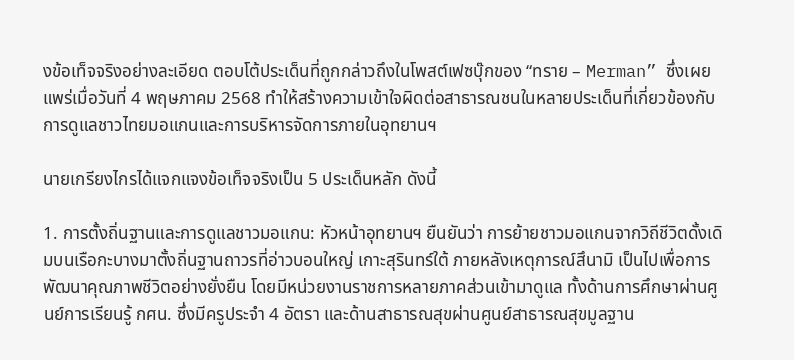งข้อเท็จจริงอย่างละเอียด ตอบโต้ประเด็นที่ถูกกล่าวถึงในโพสต์เฟซบุ๊กของ “ทราย – Merman” ซึ่งเผยแพร่เมื่อวันที่ 4 พฤษภาคม 2568 ทำให้สร้างความเข้าใจผิดต่อสาธารณชนในหลายประเด็นที่เกี่ยวข้องกับการดูแลชาวไทยมอแกนและการบริหารจัดการภายในอุทยานฯ

นายเกรียงไกรได้แจกแจงข้อเท็จจริงเป็น 5 ประเด็นหลัก ดังนี้

1. การตั้งถิ่นฐานและการดูแลชาวมอแกน: หัวหน้าอุทยานฯ ยืนยันว่า การย้ายชาวมอแกนจากวิถีชีวิตดั้งเดิมบนเรือกะบางมาตั้งถิ่นฐานถาวรที่อ่าวบอนใหญ่ เกาะสุรินทร์ใต้ ภายหลังเหตุการณ์สึนามิ เป็นไปเพื่อการพัฒนาคุณภาพชีวิตอย่างยั่งยืน โดยมีหน่วยงานราชการหลายภาคส่วนเข้ามาดูแล ทั้งด้านการศึกษาผ่านศูนย์การเรียนรู้ กศน. ซึ่งมีครูประจำ 4 อัตรา และด้านสาธารณสุขผ่านศูนย์สาธารณสุขมูลฐาน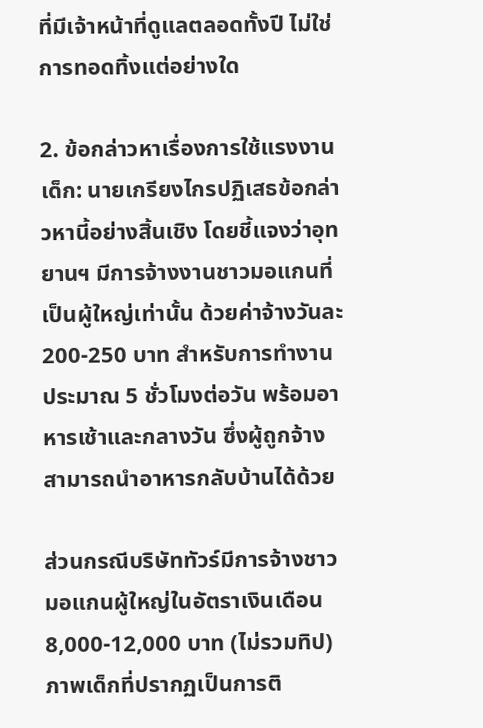ที่มีเจ้าหน้าที่ดูแลตลอดทั้งปี ไม่ใช่การทอดทิ้งแต่อย่างใด

2. ข้อกล่าวหาเรื่องการใช้แรงงานเด็ก: นายเกรียงไกรปฏิเสธข้อกล่าวหานี้อย่างสิ้นเชิง โดยชี้แจงว่าอุทยานฯ มีการจ้างงานชาวมอแกนที่เป็นผู้ใหญ่เท่านั้น ด้วยค่าจ้างวันละ 200-250 บาท สำหรับการทำงานประมาณ 5 ชั่วโมงต่อวัน พร้อมอาหารเช้าและกลางวัน ซึ่งผู้ถูกจ้างสามารถนำอาหารกลับบ้านได้ด้วย

ส่วนกรณีบริษัททัวร์มีการจ้างชาวมอแกนผู้ใหญ่ในอัตราเงินเดือน 8,000-12,000 บาท (ไม่รวมทิป) ภาพเด็กที่ปรากฏเป็นการติ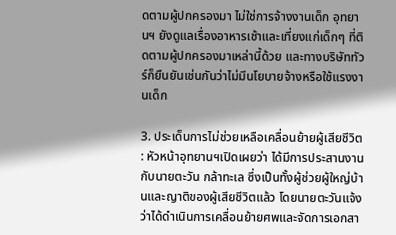ดตามผู้ปกครองมา ไม่ใช่การจ้างงานเด็ก อุทยานฯ ยังดูแลเรื่องอาหารเช้าและเที่ยงแก่เด็กๆ ที่ติดตามผู้ปกครองมาเหล่านี้ด้วย และทางบริษัททัวร์ก็ยืนยันเช่นกันว่าไม่มีนโยบายจ้างหรือใช้แรงงานเด็ก

3. ประเด็นการไม่ช่วยเหลือเคลื่อนย้ายผู้เสียชีวิต : หัวหน้าอุทยานฯเปิดเผยว่า ได้มีการประสานงานกับนายตะวัน กล้าทะเล ซึ่งเป็นทั้งผู้ช่วยผู้ใหญ่บ้านและญาติของผู้เสียชีวิตแล้ว โดยนายตะวันแจ้งว่าได้ดำเนินการเคลื่อนย้ายศพและจัดการเอกสา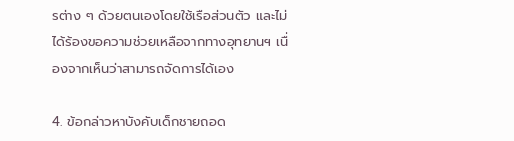รต่าง ๆ ด้วยตนเองโดยใช้เรือส่วนตัว และไม่ได้ร้องขอความช่วยเหลือจากทางอุทยานฯ เนื่องจากเห็นว่าสามารถจัดการได้เอง

4. ข้อกล่าวหาบังคับเด็กชายถอด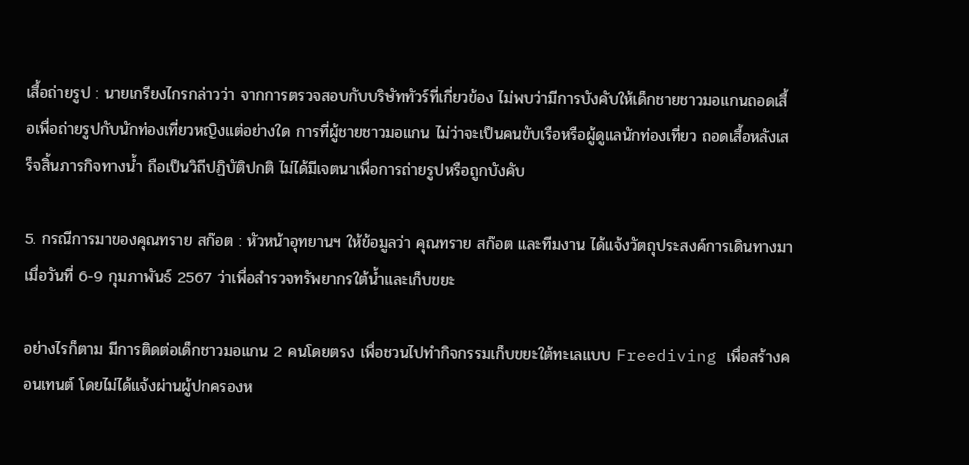เสื้อถ่ายรูป : นายเกรียงไกรกล่าวว่า จากการตรวจสอบกับบริษัททัวร์ที่เกี่ยวข้อง ไม่พบว่ามีการบังคับให้เด็กชายชาวมอแกนถอดเสื้อเพื่อถ่ายรูปกับนักท่องเที่ยวหญิงแต่อย่างใด การที่ผู้ชายชาวมอแกน ไม่ว่าจะเป็นคนขับเรือหรือผู้ดูแลนักท่องเที่ยว ถอดเสื้อหลังเสร็จสิ้นภารกิจทางน้ำ ถือเป็นวิถีปฏิบัติปกติ ไม่ได้มีเจตนาเพื่อการถ่ายรูปหรือถูกบังคับ

5. กรณีการมาของคุณทราย สก๊อต : หัวหน้าอุทยานฯ ให้ข้อมูลว่า คุณทราย สก๊อต และทีมงาน ได้แจ้งวัตถุประสงค์การเดินทางมาเมื่อวันที่ 6-9 กุมภาพันธ์ 2567 ว่าเพื่อสำรวจทรัพยากรใต้น้ำและเก็บขยะ

อย่างไรก็ตาม มีการติดต่อเด็กชาวมอแกน 2 คนโดยตรง เพื่อชวนไปทำกิจกรรมเก็บขยะใต้ทะเลแบบ Freediving เพื่อสร้างคอนเทนต์ โดยไม่ได้แจ้งผ่านผู้ปกครองห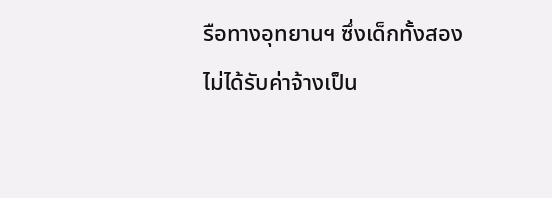รือทางอุทยานฯ ซึ่งเด็กทั้งสองไม่ได้รับค่าจ้างเป็น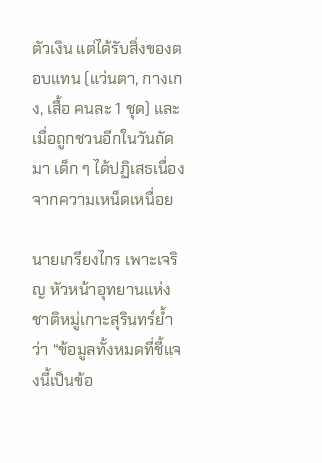ตัวเงิน แต่ได้รับสิ่งของตอบแทน (แว่นตา, กางเกง, เสื้อ คนละ 1 ชุด) และเมื่อถูกชวนอีกในวันถัดมา เด็ก ๆ ได้ปฏิเสธเนื่องจากความเหน็ดเหนื่อย

นายเกรียงไกร เพาะเจริญ หัวหน้าอุทยานแห่งชาติหมู่เกาะสุรินทร์ย้ำว่า “ข้อมูลทั้งหมดที่ชี้แจงนี้เป็นข้อ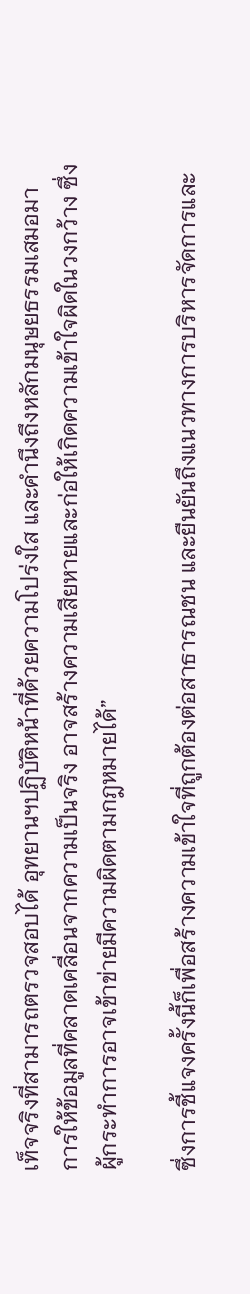เท็จจริงที่สามารถตรวจสอบได้ อุทยานฯปฏิบัติหน้าที่ด้วยความโปร่งใส และคำนึงถึงหลักมนุษยธรรมเสมอมา การให้ข้อมูลที่คลาดเคลื่อนจากความเป็นจริง อาจสร้างความเสียหายและก่อให้เกิดความเข้าใจผิดในวงกว้าง ซึ่งผู้กระทำการอาจเข้าข่ายมีความผิดตามกฎหมายได้”

ซึ่งการชี้แจงครั้งนี้ก็เพื่อสร้างความเข้าใจที่ถูกต้องต่อสาธารณชน และยืนยันถึงแนวทางการบริหารจัดการและ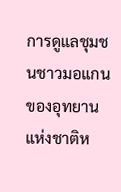การดูแลชุมชนชาวมอแกนของอุทยานแห่งชาติห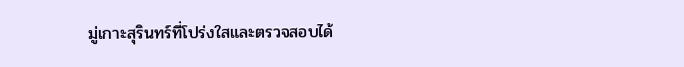มู่เกาะสุรินทร์ที่โปร่งใสและตรวจสอบได้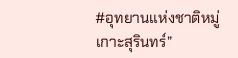#อุทยานแห่งชาติหมู่เกาะสุรินทร์”